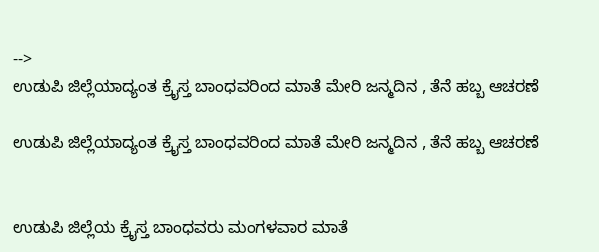-->
ಉಡುಪಿ ಜಿಲ್ಲೆಯಾದ್ಯಂತ ಕ್ರೈಸ್ತ ಬಾಂಧವರಿಂದ ಮಾತೆ ಮೇರಿ ಜನ್ಮದಿನ , ತೆನೆ ಹಬ್ಬ ಆಚರಣೆ

ಉಡುಪಿ ಜಿಲ್ಲೆಯಾದ್ಯಂತ ಕ್ರೈಸ್ತ ಬಾಂಧವರಿಂದ ಮಾತೆ ಮೇರಿ ಜನ್ಮದಿನ , ತೆನೆ ಹಬ್ಬ ಆಚರಣೆ


ಉಡುಪಿ ಜಿಲ್ಲೆಯ ಕ್ರೈಸ್ತ ಬಾಂಧವರು ಮಂಗಳವಾರ ಮಾತೆ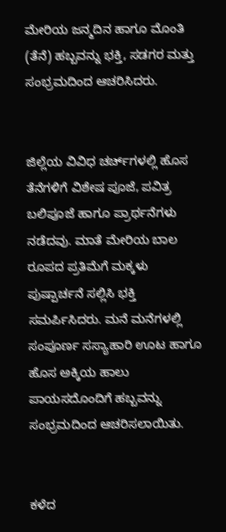ಮೇರಿಯ ಜನ್ಮದಿನ ಹಾಗೂ ಮೊಂತಿ (ತೆನೆ) ಹಬ್ಬವನ್ನು ಭಕ್ತಿ, ಸಡಗರ ಮತ್ತು ಸಂಭ್ರಮದಿಂದ ಆಚರಿಸಿದರು.


ಜಿಲ್ಲೆಯ ವಿವಿಧ ಚರ್ಚ್‌ಗಳಲ್ಲಿ ಹೊಸ ತೆನೆಗಳಿಗೆ ವಿಶೇಷ ಪೂಜೆ, ಪವಿತ್ರ ಬಲಿಪೂಜೆ ಹಾಗೂ ಪ್ರಾರ್ಥನೆಗಳು ನಡೆದವು. ಮಾತೆ ಮೇರಿಯ ಬಾಲ ರೂಪದ ಪ್ರತಿಮೆಗೆ ಮಕ್ಕಳು ಪುಷ್ಪಾರ್ಚನೆ ಸಲ್ಲಿಸಿ ಭಕ್ತಿ ಸಮರ್ಪಿಸಿದರು. ಮನೆ ಮನೆಗಳಲ್ಲಿ ಸಂಪೂರ್ಣ ಸಸ್ಯಾಹಾರಿ ಊಟ ಹಾಗೂ ಹೊಸ ಅಕ್ಕಿಯ ಹಾಲು ಪಾಯಸದೊಂದಿಗೆ ಹಬ್ಬವನ್ನು ಸಂಭ್ರಮದಿಂದ ಆಚರಿಸಲಾಯಿತು.


ಕಳೆದ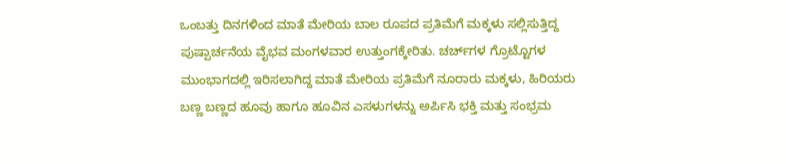ಒಂಬತ್ತು ದಿನಗಳಿಂದ ಮಾತೆ ಮೇರಿಯ ಬಾಲ ರೂಪದ ಪ್ರತಿಮೆಗೆ ಮಕ್ಕಳು ಸಲ್ಲಿಸುತ್ತಿದ್ದ ಪುಷ್ಪಾರ್ಚನೆಯ ವೈಭವ ಮಂಗಳವಾರ ಉತ್ತುಂಗಕ್ಕೇರಿತು. ಚರ್ಚ್‌ಗಳ ಗ್ರೊಟ್ಟೊಗಳ ಮುಂಭಾಗದಲ್ಲಿ ಇರಿಸಲಾಗಿದ್ದ ಮಾತೆ ಮೇರಿಯ ಪ್ರತಿಮೆಗೆ ನೂರಾರು ಮಕ್ಕಳು, ಹಿರಿಯರು ಬಣ್ಣ ಬಣ್ಣದ ಹೂವು ಹಾಗೂ ಹೂವಿನ ಎಸಳುಗಳನ್ನು ಅರ್ಪಿಸಿ ಭಕ್ತಿ ಮತ್ತು ಸಂಭ್ರಮ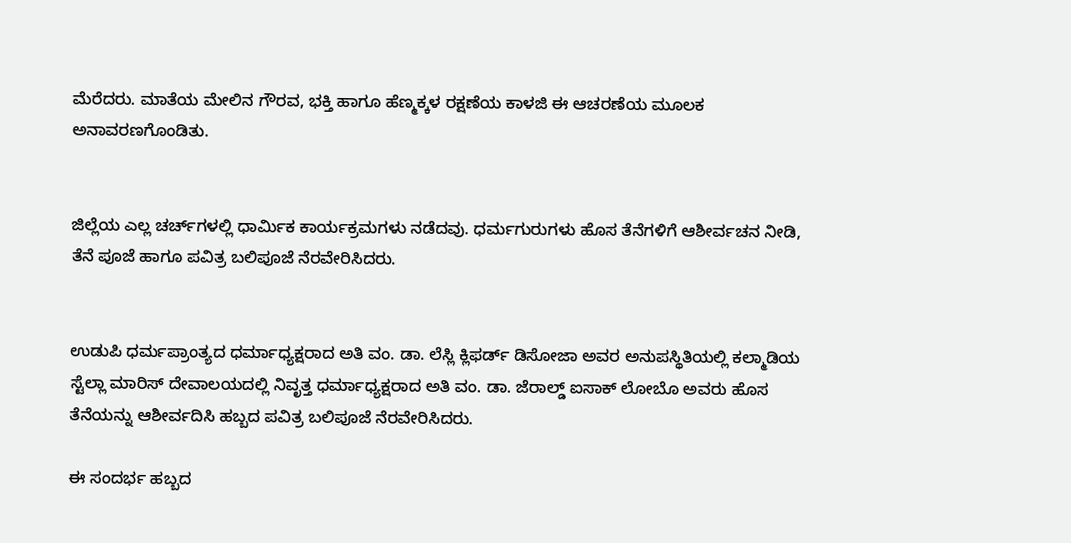ಮೆರೆದರು. ಮಾತೆಯ ಮೇಲಿನ ಗೌರವ, ಭಕ್ತಿ ಹಾಗೂ ಹೆಣ್ಮಕ್ಕಳ ರಕ್ಷಣೆಯ ಕಾಳಜಿ ಈ ಆಚರಣೆಯ ಮೂಲಕ ಅನಾವರಣಗೊಂಡಿತು.


ಜಿಲ್ಲೆಯ ಎಲ್ಲ ಚರ್ಚ್‌ಗಳಲ್ಲಿ ಧಾರ್ಮಿಕ ಕಾರ್ಯಕ್ರಮಗಳು ನಡೆದವು. ಧರ್ಮಗುರುಗಳು ಹೊಸ ತೆನೆಗಳಿಗೆ ಆಶೀರ್ವಚನ ನೀಡಿ, ತೆನೆ ಪೂಜೆ ಹಾಗೂ ಪವಿತ್ರ ಬಲಿಪೂಜೆ ನೆರವೇರಿಸಿದರು.


ಉಡುಪಿ ಧರ್ಮಪ್ರಾಂತ್ಯದ ಧರ್ಮಾಧ್ಯಕ್ಷರಾದ ಅತಿ ವಂ. ಡಾ. ಲೆಸ್ಲಿ ಕ್ಲಿಫರ್ಡ್ ಡಿಸೋಜಾ ಅವರ ಅನುಪಸ್ಥಿತಿಯಲ್ಲಿ ಕಲ್ಮಾಡಿಯ ಸ್ಟೆಲ್ಲಾ ಮಾರಿಸ್ ದೇವಾಲಯದಲ್ಲಿ ನಿವೃತ್ತ ಧರ್ಮಾಧ್ಯಕ್ಷರಾದ ಅತಿ ವಂ. ಡಾ. ಜೆರಾಲ್ಡ್ ಐಸಾಕ್ ಲೋಬೊ ಅವರು ಹೊಸ ತೆನೆಯನ್ನು ಆಶೀರ್ವದಿಸಿ ಹಬ್ಬದ ಪವಿತ್ರ ಬಲಿಪೂಜೆ ನೆರವೇರಿಸಿದರು.

ಈ ಸಂದರ್ಭ ಹಬ್ಬದ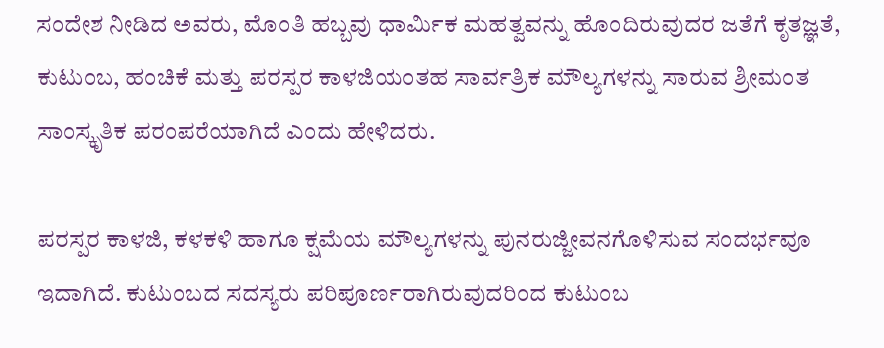ಸಂದೇಶ ನೀಡಿದ ಅವರು, ಮೊಂತಿ ಹಬ್ಬವು ಧಾರ್ಮಿಕ ಮಹತ್ವವನ್ನು ಹೊಂದಿರುವುದರ ಜತೆಗೆ ಕೃತಜ್ಞತೆ, ಕುಟುಂಬ, ಹಂಚಿಕೆ ಮತ್ತು ಪರಸ್ಪರ ಕಾಳಜಿಯಂತಹ ಸಾರ್ವತ್ರಿಕ ಮೌಲ್ಯಗಳನ್ನು ಸಾರುವ ಶ್ರೀಮಂತ ಸಾಂಸ್ಕೃತಿಕ ಪರಂಪರೆಯಾಗಿದೆ ಎಂದು ಹೇಳಿದರು.

ಪರಸ್ಪರ ಕಾಳಜಿ, ಕಳಕಳಿ ಹಾಗೂ ಕ್ಷಮೆಯ ಮೌಲ್ಯಗಳನ್ನು ಪುನರುಜ್ಜೀವನಗೊಳಿಸುವ ಸಂದರ್ಭವೂ ಇದಾಗಿದೆ. ಕುಟುಂಬದ ಸದಸ್ಯರು ಪರಿಪೂರ್ಣರಾಗಿರುವುದರಿಂದ ಕುಟುಂಬ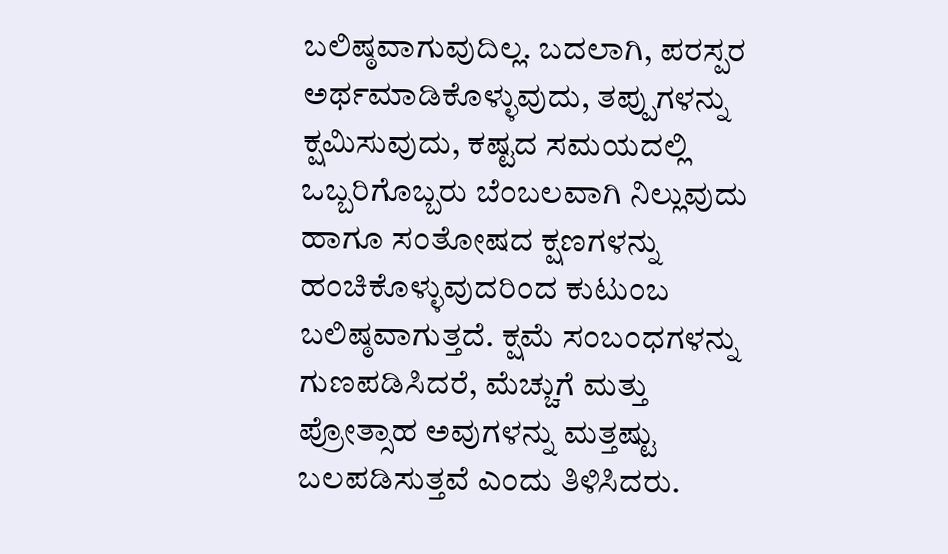ಬಲಿಷ್ಠವಾಗುವುದಿಲ್ಲ. ಬದಲಾಗಿ, ಪರಸ್ಪರ ಅರ್ಥಮಾಡಿಕೊಳ್ಳುವುದು, ತಪ್ಪುಗಳನ್ನು ಕ್ಷಮಿಸುವುದು, ಕಷ್ಟದ ಸಮಯದಲ್ಲಿ ಒಬ್ಬರಿಗೊಬ್ಬರು ಬೆಂಬಲವಾಗಿ ನಿಲ್ಲುವುದು ಹಾಗೂ ಸಂತೋಷದ ಕ್ಷಣಗಳನ್ನು ಹಂಚಿಕೊಳ್ಳುವುದರಿಂದ ಕುಟುಂಬ ಬಲಿಷ್ಠವಾಗುತ್ತದೆ. ಕ್ಷಮೆ ಸಂಬಂಧಗಳನ್ನು ಗುಣಪಡಿಸಿದರೆ, ಮೆಚ್ಚುಗೆ ಮತ್ತು ಪ್ರೋತ್ಸಾಹ ಅವುಗಳನ್ನು ಮತ್ತಷ್ಟು ಬಲಪಡಿಸುತ್ತವೆ ಎಂದು ತಿಳಿಸಿದರು.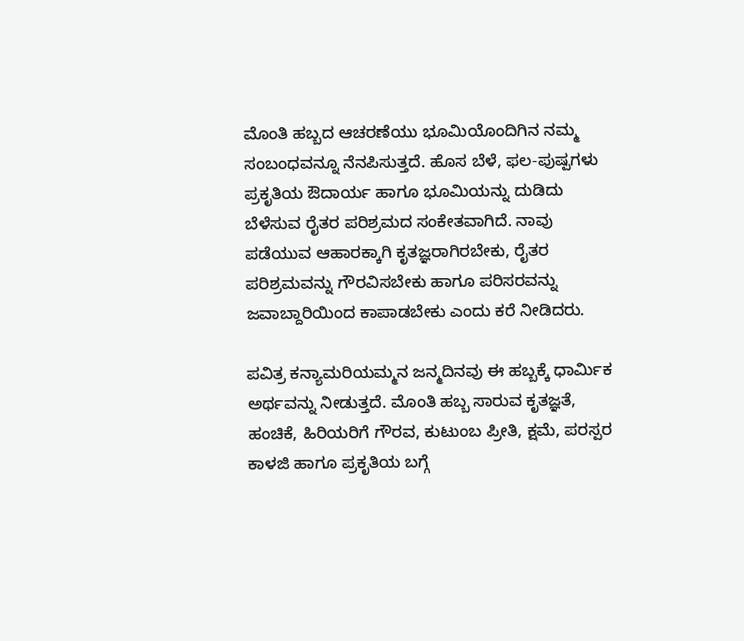ಮೊಂತಿ ಹಬ್ಬದ ಆಚರಣೆಯು ಭೂಮಿಯೊಂದಿಗಿನ ನಮ್ಮ ಸಂಬಂಧವನ್ನೂ ನೆನಪಿಸುತ್ತದೆ. ಹೊಸ ಬೆಳೆ, ಫಲ-ಪುಷ್ಪಗಳು ಪ್ರಕೃತಿಯ ಔದಾರ್ಯ ಹಾಗೂ ಭೂಮಿಯನ್ನು ದುಡಿದು ಬೆಳೆಸುವ ರೈತರ ಪರಿಶ್ರಮದ ಸಂಕೇತವಾಗಿದೆ. ನಾವು ಪಡೆಯುವ ಆಹಾರಕ್ಕಾಗಿ ಕೃತಜ್ಞರಾಗಿರಬೇಕು, ರೈತರ ಪರಿಶ್ರಮವನ್ನು ಗೌರವಿಸಬೇಕು ಹಾಗೂ ಪರಿಸರವನ್ನು ಜವಾಬ್ದಾರಿಯಿಂದ ಕಾಪಾಡಬೇಕು ಎಂದು ಕರೆ ನೀಡಿದರು.

ಪವಿತ್ರ ಕನ್ಯಾಮರಿಯಮ್ಮನ ಜನ್ಮದಿನವು ಈ ಹಬ್ಬಕ್ಕೆ ಧಾರ್ಮಿಕ ಅರ್ಥವನ್ನು ನೀಡುತ್ತದೆ. ಮೊಂತಿ ಹಬ್ಬ ಸಾರುವ ಕೃತಜ್ಞತೆ, ಹಂಚಿಕೆ, ಹಿರಿಯರಿಗೆ ಗೌರವ, ಕುಟುಂಬ ಪ್ರೀತಿ, ಕ್ಷಮೆ, ಪರಸ್ಪರ ಕಾಳಜಿ ಹಾಗೂ ಪ್ರಕೃತಿಯ ಬಗ್ಗೆ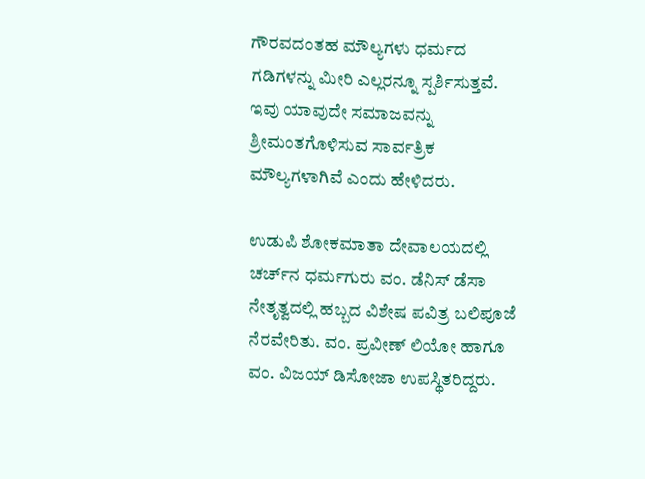ಗೌರವದಂತಹ ಮೌಲ್ಯಗಳು ಧರ್ಮದ ಗಡಿಗಳನ್ನು ಮೀರಿ ಎಲ್ಲರನ್ನೂ ಸ್ಪರ್ಶಿಸುತ್ತವೆ. ಇವು ಯಾವುದೇ ಸಮಾಜವನ್ನು ಶ್ರೀಮಂತಗೊಳಿಸುವ ಸಾರ್ವತ್ರಿಕ ಮೌಲ್ಯಗಳಾಗಿವೆ ಎಂದು ಹೇಳಿದರು.

ಉಡುಪಿ ಶೋಕಮಾತಾ ದೇವಾಲಯದಲ್ಲಿ ಚರ್ಚ್‌ನ ಧರ್ಮಗುರು ವಂ. ಡೆನಿಸ್ ಡೆಸಾ ನೇತೃತ್ವದಲ್ಲಿ ಹಬ್ಬದ ವಿಶೇಷ ಪವಿತ್ರ ಬಲಿಪೂಜೆ ನೆರವೇರಿತು. ವಂ. ಪ್ರವೀಣ್ ಲಿಯೋ ಹಾಗೂ ವಂ. ವಿಜಯ್ ಡಿಸೋಜಾ ಉಪಸ್ಥಿತರಿದ್ದರು.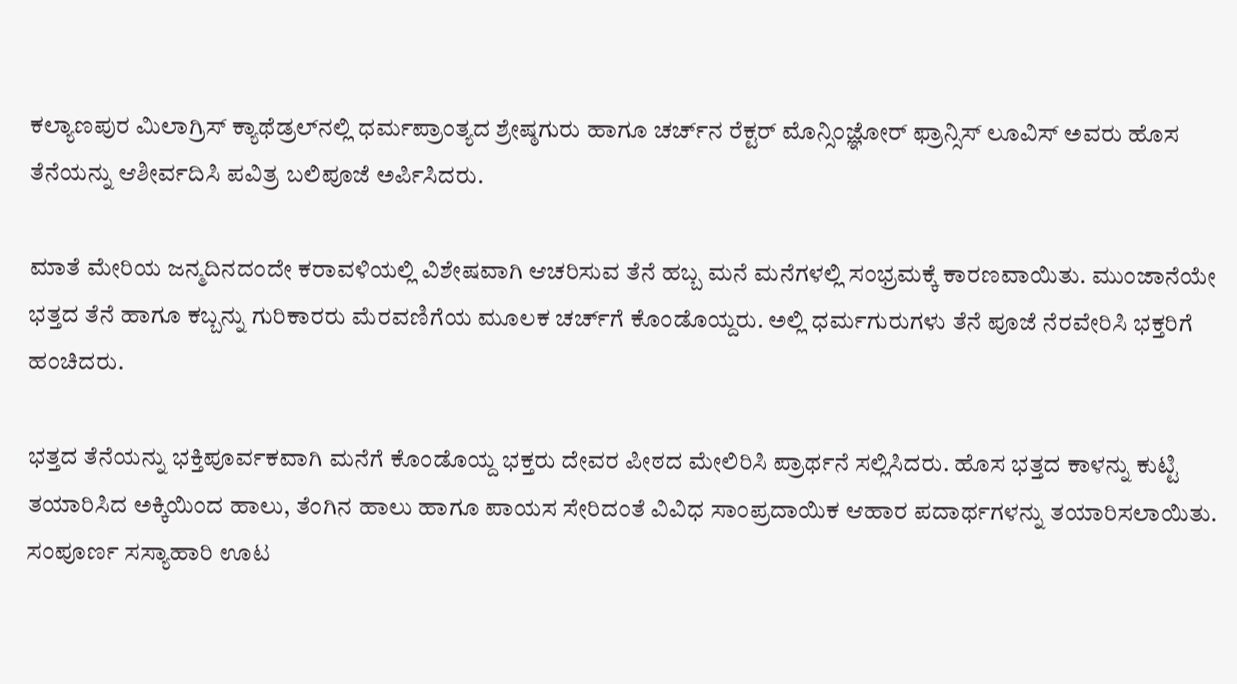ಕಲ್ಯಾಣಪುರ ಮಿಲಾಗ್ರಿಸ್ ಕ್ಯಾಥೆಡ್ರಲ್‌ನಲ್ಲಿ ಧರ್ಮಪ್ರಾಂತ್ಯದ ಶ್ರೇಷ್ಠಗುರು ಹಾಗೂ ಚರ್ಚ್‌ನ ರೆಕ್ಟರ್ ಮೊನ್ಸಿಂಜ್ಞೋರ್ ಫ್ರಾನ್ಸಿಸ್ ಲೂವಿಸ್ ಅವರು ಹೊಸ ತೆನೆಯನ್ನು ಆಶೀರ್ವದಿಸಿ ಪವಿತ್ರ ಬಲಿಪೂಜೆ ಅರ್ಪಿಸಿದರು.

ಮಾತೆ ಮೇರಿಯ ಜನ್ಮದಿನದಂದೇ ಕರಾವಳಿಯಲ್ಲಿ ವಿಶೇಷವಾಗಿ ಆಚರಿಸುವ ತೆನೆ ಹಬ್ಬ ಮನೆ ಮನೆಗಳಲ್ಲಿ ಸಂಭ್ರಮಕ್ಕೆ ಕಾರಣವಾಯಿತು. ಮುಂಜಾನೆಯೇ ಭತ್ತದ ತೆನೆ ಹಾಗೂ ಕಬ್ಬನ್ನು ಗುರಿಕಾರರು ಮೆರವಣಿಗೆಯ ಮೂಲಕ ಚರ್ಚ್‌ಗೆ ಕೊಂಡೊಯ್ದರು. ಅಲ್ಲಿ ಧರ್ಮಗುರುಗಳು ತೆನೆ ಪೂಜೆ ನೆರವೇರಿಸಿ ಭಕ್ತರಿಗೆ ಹಂಚಿದರು.

ಭತ್ತದ ತೆನೆಯನ್ನು ಭಕ್ತಿಪೂರ್ವಕವಾಗಿ ಮನೆಗೆ ಕೊಂಡೊಯ್ದ ಭಕ್ತರು ದೇವರ ಪೀಠದ ಮೇಲಿರಿಸಿ ಪ್ರಾರ್ಥನೆ ಸಲ್ಲಿಸಿದರು. ಹೊಸ ಭತ್ತದ ಕಾಳನ್ನು ಕುಟ್ಟಿ ತಯಾರಿಸಿದ ಅಕ್ಕಿಯಿಂದ ಹಾಲು, ತೆಂಗಿನ ಹಾಲು ಹಾಗೂ ಪಾಯಸ ಸೇರಿದಂತೆ ವಿವಿಧ ಸಾಂಪ್ರದಾಯಿಕ ಆಹಾರ ಪದಾರ್ಥಗಳನ್ನು ತಯಾರಿಸಲಾಯಿತು. ಸಂಪೂರ್ಣ ಸಸ್ಯಾಹಾರಿ ಊಟ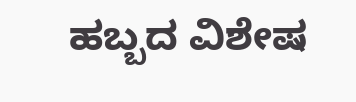ಹಬ್ಬದ ವಿಶೇಷ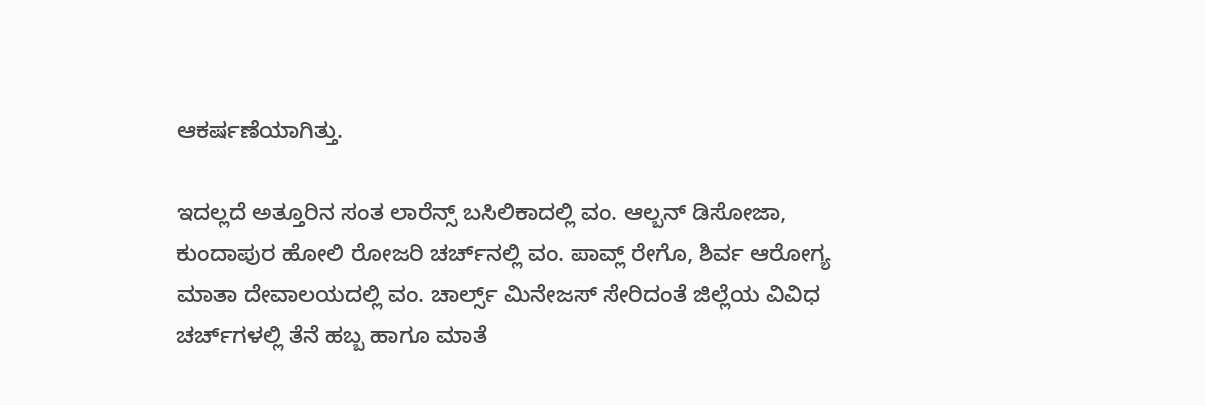ಆಕರ್ಷಣೆಯಾಗಿತ್ತು.

ಇದಲ್ಲದೆ ಅತ್ತೂರಿನ ಸಂತ ಲಾರೆನ್ಸ್ ಬಸಿಲಿಕಾದಲ್ಲಿ ವಂ. ಆಲ್ಬನ್ ಡಿಸೋಜಾ, ಕುಂದಾಪುರ ಹೋಲಿ ರೋಜರಿ ಚರ್ಚ್‌ನಲ್ಲಿ ವಂ. ಪಾವ್ಲ್ ರೇಗೊ, ಶಿರ್ವ ಆರೋಗ್ಯ ಮಾತಾ ದೇವಾಲಯದಲ್ಲಿ ವಂ. ಚಾರ್ಲ್ಸ್ ಮಿನೇಜಸ್ ಸೇರಿದಂತೆ ಜಿಲ್ಲೆಯ ವಿವಿಧ ಚರ್ಚ್‌ಗಳಲ್ಲಿ ತೆನೆ ಹಬ್ಬ ಹಾಗೂ ಮಾತೆ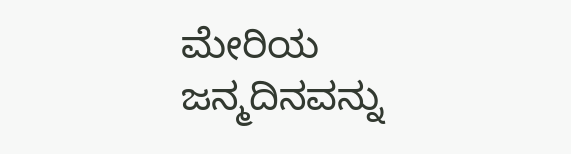ಮೇರಿಯ ಜನ್ಮದಿನವನ್ನು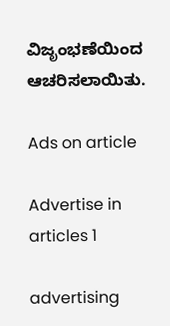ವಿಜೃಂಭಣೆಯಿಂದ ಆಚರಿಸಲಾಯಿತು.

Ads on article

Advertise in articles 1

advertising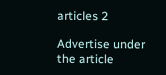articles 2

Advertise under the article